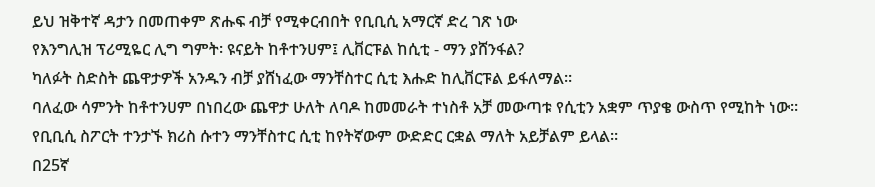ይህ ዝቅተኛ ዳታን በመጠቀም ጽሑፍ ብቻ የሚቀርብበት የቢቢሲ አማርኛ ድረ ገጽ ነው
የእንግሊዝ ፕሪሚዬር ሊግ ግምት፡ ዩናይት ከቶተንሀም፤ ሊቨርፑል ከሲቲ - ማን ያሸንፋል?
ካለፉት ስድስት ጨዋታዎች አንዱን ብቻ ያሸነፈው ማንቸስተር ሲቲ እሑድ ከሊቨርፑል ይፋለማል።
ባለፈው ሳምንት ከቶተንሀም በነበረው ጨዋታ ሁለት ለባዶ ከመመራት ተነስቶ አቻ መውጣቱ የሲቲን አቋም ጥያቄ ውስጥ የሚከት ነው።
የቢቢሲ ስፖርት ተንታኙ ክሪስ ሱተን ማንቸስተር ሲቲ ከየትኛውም ውድድር ርቋል ማለት አይቻልም ይላል።
በ25ኛ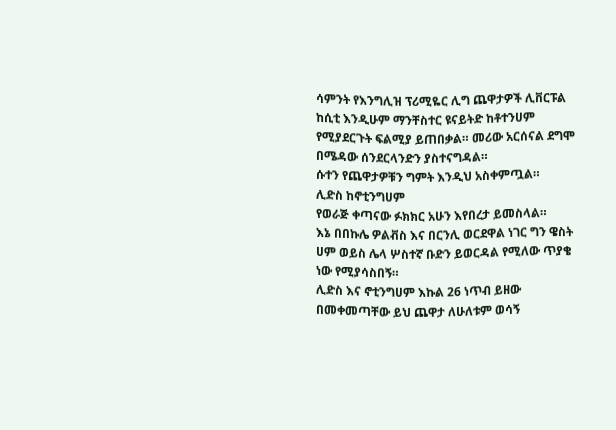ሳምንት የእንግሊዝ ፕሪሚዬር ሊግ ጨዋታዎች ሊቨርፑል ከሲቲ እንዲሁም ማንቸስተር ዩናይትድ ከቶተንሀም የሚያደርጉት ፍልሚያ ይጠበቃል። መሪው አርሰናል ደግሞ በሜዳው ሰንደርላንድን ያስተናግዳል።
ሱተን የጨዋታዎቹን ግምት እንዲህ አስቀምጧል።
ሊድስ ከኖቲንግሀም
የወራጅ ቀጣናው ፉክክር አሁን እየበረታ ይመስላል።
እኔ በበኩሌ ዎልቭስ እና በርንሊ ወርደዋል ነገር ግን ዌስት ሀም ወይስ ሌላ ሦስተኛ ቡድን ይወርዳል የሚለው ጥያቄ ነው የሚያሳስበኝ።
ሊድስ እና ኖቲንግሀም እኩል 26 ነጥብ ይዘው በመቀመጣቸው ይህ ጨዋታ ለሁለቱም ወሳኝ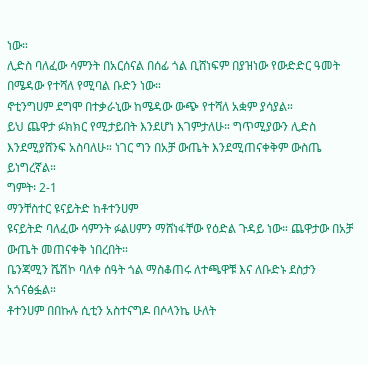ነው።
ሊድስ ባለፈው ሳምንት በአርሰናል በሰፊ ጎል ቢሸነፍም በያዝነው የውድድር ዓመት በሜዳው የተሻለ የሚባል ቡድን ነው።
ኖቲንግሀም ደግሞ በተቃራኒው ከሜዳው ውጭ የተሻለ አቋም ያሳያል።
ይህ ጨዋታ ፉክክር የሚታይበት እንደሆነ እገምታለሁ። ግጥሚያውን ሊድስ እንደሚያሸንፍ አስባለሁ። ነገር ግን በአቻ ውጤት እንደሚጠናቀቅም ውስጤ ይነግረኛል።
ግምት፡ 2-1
ማንቸስተር ዩናይትድ ከቶተንሀም
ዩናይትድ ባለፈው ሳምንት ፉልሀምን ማሸነፋቸው የዕድል ጉዳይ ነው። ጨዋታው በአቻ ውጤት መጠናቀቅ ነበረበት።
ቤንጃሚን ሼሽኮ ባለቀ ሰዓት ጎል ማስቆጠሩ ለተጫዋቹ እና ለቡድኑ ደስታን አጎናፅፏል።
ቶተንሀም በበኩሉ ሲቲን አስተናግዶ በሶላንኬ ሁለት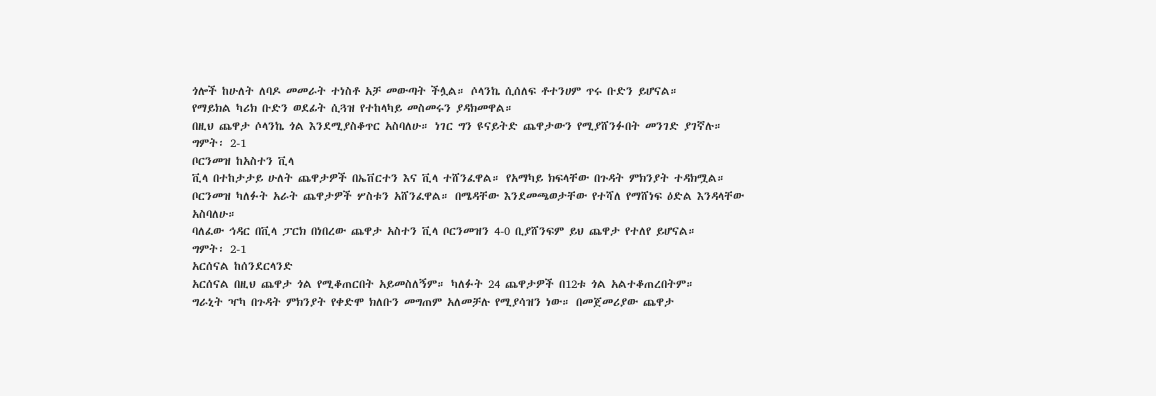ጎሎች ከሁለት ለባዶ መመራት ተነስቶ አቻ መውጣት ችሏል። ሶላንኬ ሲሰለፍ ቶተንሀም ጥሩ ቡድን ይሆናል።
የማይክል ካሪክ ቡድን ወደፊት ሲጓዝ የተከላካይ መስመሩን ያዳክመዋል።
በዚህ ጨዋታ ሶላንኬ ጎል እንደሚያስቆጥር አስባለሁ። ነገር ግን ዩናይትድ ጨዋታውን የሚያሸንፉበት መንገድ ያገኛሉ።
ግምት፡ 2-1
ቦርንመዝ ከአስተን ቪላ
ቪላ በተከታታይ ሁለት ጨዋታዎች በኤቨርተን እና ቪላ ተሸንፈዋል። የአማካይ ክፍላቸው በጉዳት ምክንያት ተዳክሟል።
ቦርንመዝ ካለፉት አራት ጨዋታዎች ሦስቱን አሸንፈዋል። በሜዳቸው እንደመጫወታቸው የተሻለ የማሸነፍ ዕድል እንዳላቸው አስባለሁ።
ባለፈው ኅዳር በቪላ ፓርክ በነበረው ጨዋታ አስተን ቪላ ቦርንመዝን 4-0 ቢያሸንፍም ይህ ጨዋታ የተለየ ይሆናል።
ግምት፡ 2-1
አርሰናል ከሰንደርላንድ
አርሰናል በዚህ ጨዋታ ጎል የሚቆጠርበት አይመስለኝም። ካለፉት 24 ጨዋታዎች በ12ቱ ጎል አልተቆጠረበትም።
ግራኒት ዣካ በጉዳት ምክንያት የቀድሞ ክለቡን መግጠም አለመቻሉ የሚያሳዝን ነው። በመጀመሪያው ጨዋታ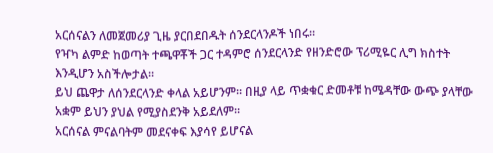አርሰናልን ለመጀመሪያ ጊዜ ያርበደበዱት ሰንደርላንዶች ነበሩ።
የዣካ ልምድ ከወጣት ተጫዋቾች ጋር ተዳምሮ ሰንደርላንድ የዘንድሮው ፕሪሚዬር ሊግ ክስተት እንዲሆን አስችሎታል።
ይህ ጨዋታ ለሰንደርላንድ ቀላል አይሆንም። በዚያ ላይ ጥቋቁር ድመቶቹ ከሜዳቸው ውጭ ያላቸው አቋም ይህን ያህል የሚያስደንቅ አይደለም።
አርሰናል ምናልባትም መደናቀፍ እያሳየ ይሆናል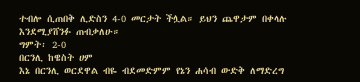ተብሎ ሲጠበቅ ሊድስን 4-0 መርታት ችሏል። ይህን ጨዋታም በቀላሉ እንደሚያሸንፉ ጠብቃለሁ።
ግምት፡ 2-0
በርንሊ ከዌስት ሀም
እኔ በርንሊ ወርደዋል ብዬ ብደመድምም የኔን ሐሳብ ውድቅ ለማድረግ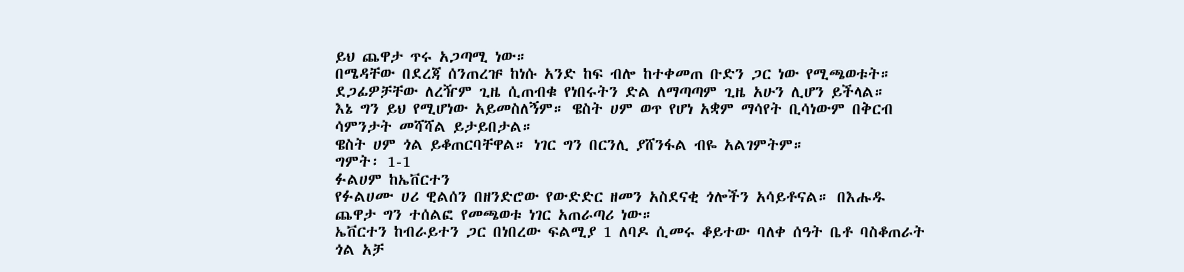ይህ ጨዋታ ጥሩ አጋጣሚ ነው።
በሜዳቸው በደረጃ ሰንጠረዡ ከነሱ አንድ ከፍ ብሎ ከተቀመጠ ቡድን ጋር ነው የሚጫወቱት። ደጋፊዎቻቸው ለረዥም ጊዜ ሲጠብቁ የነበሩትን ድል ለማጣጣም ጊዜ አሁን ሊሆን ይችላል።
እኔ ግን ይህ የሚሆነው አይመስለኝም። ዌስት ሀም ወጥ የሆነ አቋም ማሳየት ቢሳነውም በቅርብ ሳምንታት መሻሻል ይታይበታል።
ዌስት ሀም ጎል ይቆጠርባቸዋል። ነገር ግን በርንሊ ያሸንፋል ብዬ አልገምትም።
ግምት፡ 1-1
ፉልሀም ከኤቨርተን
የፉልሀሙ ሀሪ ዊልሰን በዘንድሮው የውድድር ዘመን አስደናቂ ጎሎችን አሳይቶናል። በእሑዱ ጨዋታ ግን ተሰልፎ የመጫወቱ ነገር አጠራጣሪ ነው።
ኤቨርተን ከብራይተን ጋር በነበረው ፍልሚያ 1 ለባዶ ሲመሩ ቆይተው ባለቀ ሰዓት ቤቶ ባስቆጠራት ጎል አቻ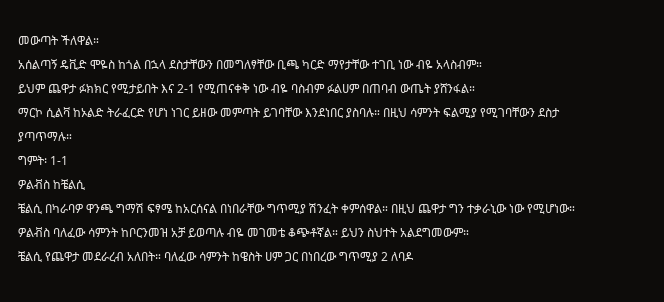መውጣት ችለዋል።
አሰልጣኝ ዴቪድ ሞዬስ ከጎል በኋላ ደስታቸውን በመግለፃቸው ቢጫ ካርድ ማየታቸው ተገቢ ነው ብዬ አላስብም።
ይህም ጨዋታ ፉክክር የሚታይበት እና 2-1 የሚጠናቀቅ ነው ብዬ ባስብም ፉልሀም በጠባብ ውጤት ያሸንፋል።
ማርኮ ሲልቫ ከኦልድ ትራፈርድ የሆነ ነገር ይዘው መምጣት ይገባቸው እንደነበር ያስባሉ። በዚህ ሳምንት ፍልሚያ የሚገባቸውን ደስታ ያጣጥማሉ።
ግምት፡ 1-1
ዎልቭስ ከቼልሲ
ቼልሲ በካራባዎ ዋንጫ ግማሽ ፍፃሜ ከአርሰናል በነበራቸው ግጥሚያ ሽንፈት ቀምሰዋል። በዚህ ጨዋታ ግን ተቃራኒው ነው የሚሆነው።
ዎልቭስ ባለፈው ሳምንት ከቦርንመዝ አቻ ይወጣሉ ብዬ መገመቴ ቆጭቶኛል። ይህን ስህተት አልደግመውም።
ቼልሲ የጨዋታ መደራረብ አለበት። ባለፈው ሳምንት ከዌስት ሀም ጋር በነበረው ግጥሚያ 2 ለባዶ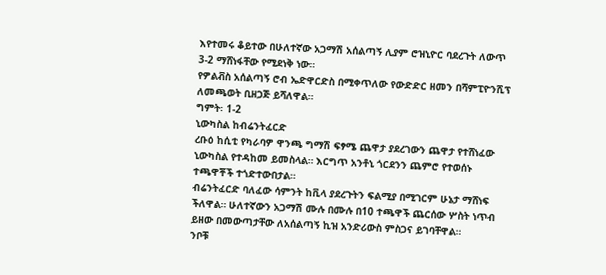እየተመሩ ቆይተው በሁለተኛው አጋማሽ አሰልጣኝ ሊያም ሮዝኒዮር ባደረጉት ለውጥ 3-2 ማሸነፋቸው የሚደነቅ ነው።
የዎልቭስ አሰልጣኝ ሮብ ኤድዋርድስ በሚቀጥለው የውድድር ዘመን በሻምፒዮንሺፕ ለመጫወት ቢዘጋጅ ይሻለዋል።
ግምት፡ 1-2
ኒውካስል ከብሬንትፈርድ
ረቡዕ ከሲቲ የካራባዎ ዋንጫ ግማሽ ፍፃሜ ጨዋታ ያደረገውን ጨዋታ የተሸነፈው ኒውካስል የተዳከመ ይመስላል። እርግጥ አንቶኒ ጎርደንን ጨምሮ የተወሰኑ ተጫዋቾች ተጎድተውበታል።
ብሬንትፈርድ ባለፈው ሳምንት ከቪላ ያደረጉትን ፍልሚያ በሚገርም ሁኔታ ማሸነፍ ችለዋል። ሁለተኛውን አጋማሽ ሙሉ በሙሉ በ10 ተጫዋች ጨርሰው ሦስት ነጥብ ይዘው በመውጣታቸው ለአሰልጣኝ ኪዝ አንድሪውስ ምስጋና ይገባቸዋል።
ንቦቹ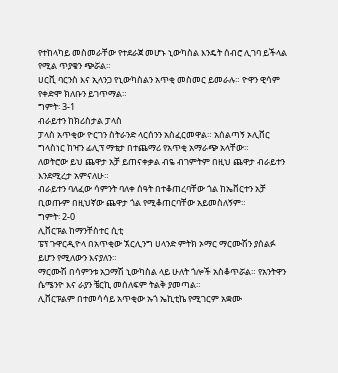የተከላካይ መስመራቸው የተደራጀ መሆኑ ኒውካስል እንዴት ሰብሮ ሊገባ ይችላል የሚል ጥያቄን ጭሯል።
ሀርቪ ባርንስ እና ኢላንጋ የኒውካስልን አጥቂ መስመር ይመራሉ። ዮዋን ዊሳም የቀድሞ ክለቡን ይገጥማል።
ግምት፡ 3-1
ብራይተን ከክሪስታል ፓላስ
ፓላስ አጥቂው ዮርገን ስትራንድ ላርሰንን አስፈርመዋል። አሰልጣኝ ኦሊቨር ግላስነር ከዣን ፊሊፕ ማቴታ በተጨማሪ የአጥቂ አማራጭ አላቸው።
ለወትሮው ይህ ጨዋታ አቻ ይጠናቀቃል ብዬ ብገምትም በዚህ ጨዋታ ብራይተን እንደሚረታ አምናለሁ።
ብራይተን ባለፈው ሳምንት ባለቀ ሰዓት በተቆጠረባቸው ጎል ከኤቨርተን አቻ ቢወጡም በዚህኛው ጨዋታ ጎል የሚቆጠርባቸው አይመስለኝም።
ግምት፡ 2-0
ሊቨርፑል ከማንቸስተር ሲቲ
ፔፕ ጉዋርዲዮላ በአጥቂው ኧርሊንግ ሀላንድ ምትክ ኦማር ማርሙሽን ያሰልፉ ይሆን የሚለውን እናያለን።
ማርሙሽ በሳምንቱ አጋማሽ ኒውካስል ላይ ሁለት ጎሎች አስቆጥሯል። የአንትዋን ሴሜንዮ እና ራያን ቼርኪ መሰለፍም ትልቅ ያመጣል።
ሊቨርፑልም በተመሳሳይ አጥቂው ኡጎ ኤኪቲኬ የሚገርም አቋሙ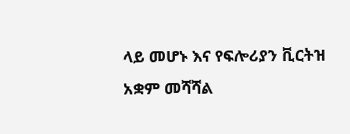ላይ መሆኑ እና የፍሎሪያን ቪርትዝ አቋም መሻሻል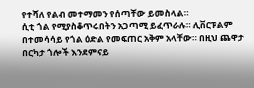የተሻለ የልብ መተማመን የሰጣቸው ይመስላል።
ሲቲ ጎል የሚያስቆጥሩበትን አጋጣሚ ይፈጥራሉ። ሊቨርፑልም በተመሳሳይ የጎል ዕድል የመፍጠር አቅም አላቸው። በዚህ ጨዋታ በርካታ ጎሎች እንደምናይ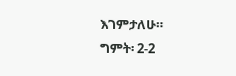እገምታለሁ።
ግምት፡ 2-2